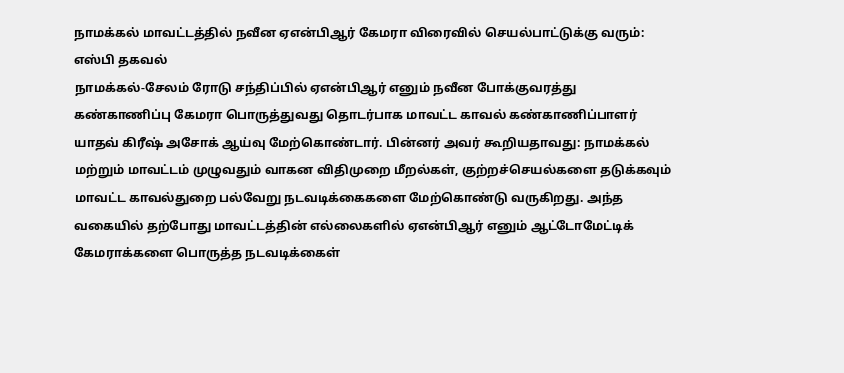நாமக்கல் மாவட்டத்தில் நவீன ஏஎன்பிஆர் கேமரா விரைவில் செயல்பாட்டுக்கு வரும்: எஸ்பி தகவல்
நாமக்கல்-சேலம் ரோடு சந்திப்பில் ஏஎன்பிஆர் எனும் நவீன போக்குவரத்து கண்காணிப்பு கேமரா பொருத்துவது தொடர்பாக மாவட்ட காவல் கண்காணிப்பாளர் யாதவ் கிரீஷ் அசோக் ஆய்வு மேற்கொண்டார். பின்னர் அவர் கூறியதாவது: நாமக்கல் மற்றும் மாவட்டம் முழுவதும் வாகன விதிமுறை மீறல்கள், குற்றச்செயல்களை தடுக்கவும் மாவட்ட காவல்துறை பல்வேறு நடவடிக்கைகளை மேற்கொண்டு வருகிறது. அந்த வகையில் தற்போது மாவட்டத்தின் எல்லைகளில் ஏஎன்பிஆர் எனும் ஆட்டோமேட்டிக் கேமராக்களை பொருத்த நடவடிக்கைள்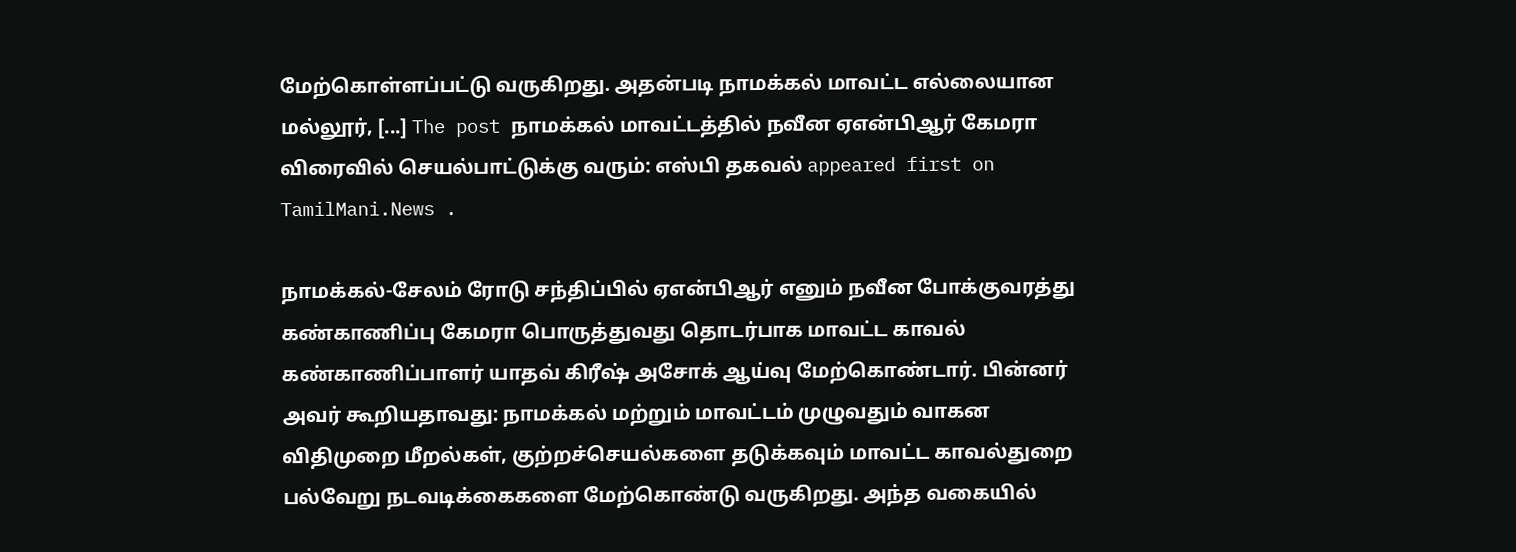மேற்கொள்ளப்பட்டு வருகிறது. அதன்படி நாமக்கல் மாவட்ட எல்லையான மல்லூர், [...] The post நாமக்கல் மாவட்டத்தில் நவீன ஏஎன்பிஆர் கேமரா விரைவில் செயல்பாட்டுக்கு வரும்: எஸ்பி தகவல் appeared first on TamilMani.News .

நாமக்கல்-சேலம் ரோடு சந்திப்பில் ஏஎன்பிஆர் எனும் நவீன போக்குவரத்து கண்காணிப்பு கேமரா பொருத்துவது தொடர்பாக மாவட்ட காவல் கண்காணிப்பாளர் யாதவ் கிரீஷ் அசோக் ஆய்வு மேற்கொண்டார். பின்னர் அவர் கூறியதாவது: நாமக்கல் மற்றும் மாவட்டம் முழுவதும் வாகன விதிமுறை மீறல்கள், குற்றச்செயல்களை தடுக்கவும் மாவட்ட காவல்துறை பல்வேறு நடவடிக்கைகளை மேற்கொண்டு வருகிறது. அந்த வகையில்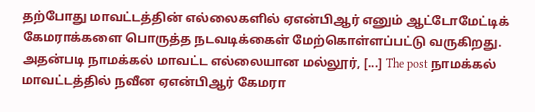தற்போது மாவட்டத்தின் எல்லைகளில் ஏஎன்பிஆர் எனும் ஆட்டோமேட்டிக் கேமராக்களை பொருத்த நடவடிக்கைள் மேற்கொள்ளப்பட்டு வருகிறது. அதன்படி நாமக்கல் மாவட்ட எல்லையான மல்லூர், [...] The post நாமக்கல் மாவட்டத்தில் நவீன ஏஎன்பிஆர் கேமரா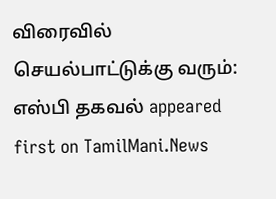விரைவில் செயல்பாட்டுக்கு வரும்: எஸ்பி தகவல் appeared first on TamilMani.News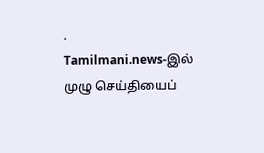.
Tamilmani.news-இல் முழு செய்தியைப்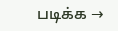படிக்க →